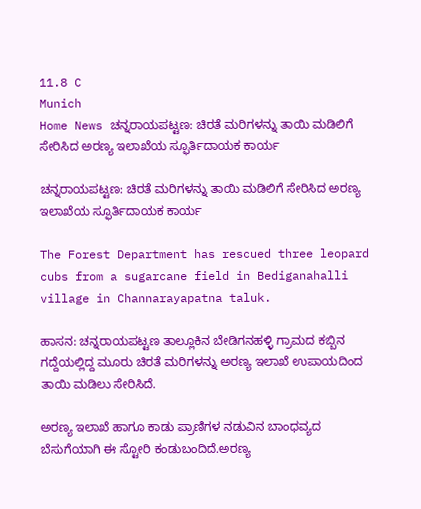11.8 C
Munich
Home News ಚನ್ನರಾಯಪಟ್ಟಣ: ಚಿರತೆ ಮರಿಗಳನ್ನು ತಾಯಿ ಮಡಿಲಿಗೆ ಸೇರಿಸಿದ ಅರಣ್ಯ ಇಲಾಖೆಯ ಸ್ಫೂರ್ತಿದಾಯಕ ಕಾರ್ಯ

ಚನ್ನರಾಯಪಟ್ಟಣ: ಚಿರತೆ ಮರಿಗಳನ್ನು ತಾಯಿ ಮಡಿಲಿಗೆ ಸೇರಿಸಿದ ಅರಣ್ಯ ಇಲಾಖೆಯ ಸ್ಫೂರ್ತಿದಾಯಕ ಕಾರ್ಯ

The Forest Department has rescued three leopard cubs from a sugarcane field in Bediganahalli village in Channarayapatna taluk.

ಹಾಸನ: ಚನ್ನರಾಯಪಟ್ಟಣ ತಾಲ್ಲೂಕಿನ ಬೇಡಿಗನಹಳ್ಳಿ ಗ್ರಾಮದ ಕಬ್ಬಿನ ಗದ್ದೆಯಲ್ಲಿದ್ದ ಮೂರು ಚಿರತೆ ಮರಿಗಳನ್ನು ಅರಣ್ಯ ಇಲಾಖೆ ಉಪಾಯದಿಂದ ತಾಯಿ ಮಡಿಲು ಸೇರಿಸಿದೆ.

ಅರಣ್ಯ ಇಲಾಖೆ ಹಾಗೂ ಕಾಡು ಪ್ರಾಣಿಗಳ ನಡುವಿನ ಬಾಂಧವ್ಯದ ಬೆಸುಗೆಯಾಗಿ ಈ ಸ್ಟೋರಿ ಕಂಡುಬಂದಿದೆ.ಅರಣ್ಯ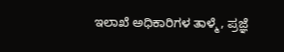ಇಲಾಖೆ ಅಧಿಕಾರಿಗಳ ತಾಳ್ಮೆ, ಪ್ರಜ್ಞೆ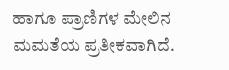ಹಾಗೂ ಪ್ರಾಣಿಗಳ ಮೇಲಿನ ಮಮತೆಯ ಪ್ರತೀಕವಾಗಿದೆ.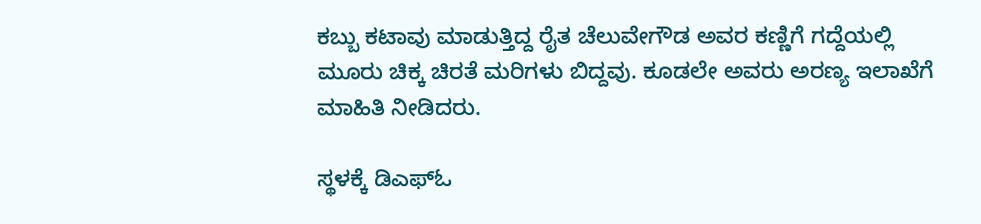ಕಬ್ಬು ಕಟಾವು ಮಾಡುತ್ತಿದ್ದ ರೈತ ಚೆಲುವೇಗೌಡ ಅವರ ಕಣ್ಣಿಗೆ ಗದ್ದೆಯಲ್ಲಿ ಮೂರು ಚಿಕ್ಕ ಚಿರತೆ ಮರಿಗಳು ಬಿದ್ದವು. ಕೂಡಲೇ ಅವರು ಅರಣ್ಯ ಇಲಾಖೆಗೆ ಮಾಹಿತಿ ನೀಡಿದರು.

ಸ್ಥಳಕ್ಕೆ ಡಿಎಫ್‌ಓ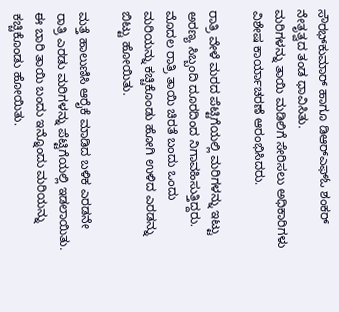ಸೌರಭ್‌ಕುಮಾರ್ ಹಾಗೂ ಡಿಆರ್‌ಎಫ್‌ಓ ಶಂಕರ್‌ ನೇತೃತ್ವದ ತಂಡ ಧಾವಿಸಿತು.
ಮರಿಗಳನ್ನು ತಾಯಿ ಮಡಿಲಿಗೆ ಸೇರಿಸಲು ಅಧಿಕಾರಿಗಳು ವಿಶೇಷ ಕಾರ್ಯಾಚರಣೆ ಆರಂಭಿಸಿದರು.

ರಾತ್ರಿ ವೇಳೆ ಮರದ ಪೆಟ್ಟಿಗೆಯಲ್ಲಿ ಮರಿಗಳನ್ನು ಇಟ್ಟು ಅರಣ್ಯ ಸಿಬ್ಬಂದಿ ದೂರದಿಂದ ನಿಗಾವಹಿಸುತ್ತಿದ್ದರು. ಮೊದಲ ರಾತ್ರಿ ತಾಯಿ ಚಿರತೆ ಬಂದು ಒಂದು ಮರಿಯನ್ನು ಕಚ್ಚಿಕೊಂಡು ಹೋಗಿ ಉಳಿದ ಎರಡನ್ನು ಬಿಟ್ಟು ಹೋಯಿತು.

ಮತ್ತೆ ಹಾಲುಣಿಸಿ ಆರೈಕೆ ಮಾಡಿದ ಬಳಿಕ ಎರಡನೇ ರಾತ್ರಿ ಎರಡು ಮರಿಗಳನ್ನು ಪೆಟ್ಟಿಗೆಯಲ್ಲಿ ಇಡಲಾಯಿತು. ಈ ಬಾರಿ ತಾಯಿ ಬಂದು ಇನ್ನೊಂದು ಮರಿಯನ್ನು ಕಚ್ಚಿಕೊಂಡು ಹೋಯಿತು.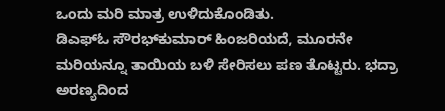ಒಂದು ಮರಿ ಮಾತ್ರ ಉಳಿದುಕೊಂಡಿತು.
ಡಿಎಫ್‌ಓ ಸೌರಭ್‌ಕುಮಾರ್ ಹಿಂಜರಿಯದೆ, ಮೂರನೇ ಮರಿಯನ್ನೂ ತಾಯಿಯ ಬಳಿ ಸೇರಿಸಲು ಪಣ ತೊಟ್ಟರು. ಭದ್ರಾ ಅರಣ್ಯದಿಂದ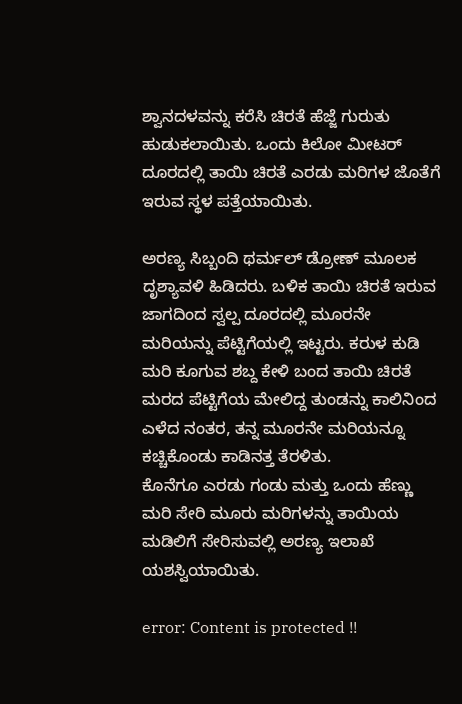ಶ್ವಾನದಳವನ್ನು ಕರೆಸಿ ಚಿರತೆ ಹೆಜ್ಜೆ ಗುರುತು ಹುಡುಕಲಾಯಿತು. ಒಂದು ಕಿಲೋ ಮೀಟರ್ ದೂರದಲ್ಲಿ ತಾಯಿ ಚಿರತೆ ಎರಡು ಮರಿಗಳ ಜೊತೆಗೆ ಇರುವ ಸ್ಥಳ ಪತ್ತೆಯಾಯಿತು.

ಅರಣ್ಯ ಸಿಬ್ಬಂದಿ ಥರ್ಮಲ್ ಡ್ರೋಣ್ ಮೂಲಕ ದೃಶ್ಯಾವಳಿ ಹಿಡಿದರು. ಬಳಿಕ ತಾಯಿ ಚಿರತೆ ಇರುವ ಜಾಗದಿಂದ ಸ್ವಲ್ಪ ದೂರದಲ್ಲಿ ಮೂರನೇ ಮರಿಯನ್ನು ಪೆಟ್ಟಿಗೆಯಲ್ಲಿ ಇಟ್ಟರು. ಕರುಳ ಕುಡಿ ಮರಿ ಕೂಗುವ ಶಬ್ದ ಕೇಳಿ ಬಂದ ತಾಯಿ ಚಿರತೆ ಮರದ ಪೆಟ್ಟಿಗೆಯ ಮೇಲಿದ್ದ ತುಂಡನ್ನು ಕಾಲಿನಿಂದ ಎಳೆದ ನಂತರ, ತನ್ನ ಮೂರನೇ ಮರಿಯನ್ನೂ ಕಚ್ಚಿಕೊಂಡು ಕಾಡಿನತ್ತ ತೆರಳಿತು.
ಕೊನೆಗೂ ಎರಡು ಗಂಡು ಮತ್ತು ಒಂದು ಹೆಣ್ಣು ಮರಿ ಸೇರಿ ಮೂರು ಮರಿಗಳನ್ನು ತಾಯಿಯ ಮಡಿಲಿಗೆ ಸೇರಿಸುವಲ್ಲಿ ಅರಣ್ಯ ಇಲಾಖೆ ಯಶಸ್ವಿಯಾಯಿತು.

error: Content is protected !!